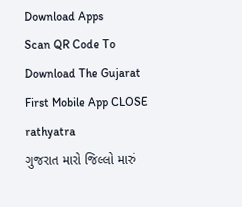Download Apps
Scan QR Code To Download The Gujarat First Mobile App CLOSE
rathyatra
ગુજરાત મારો જિલ્લો મારું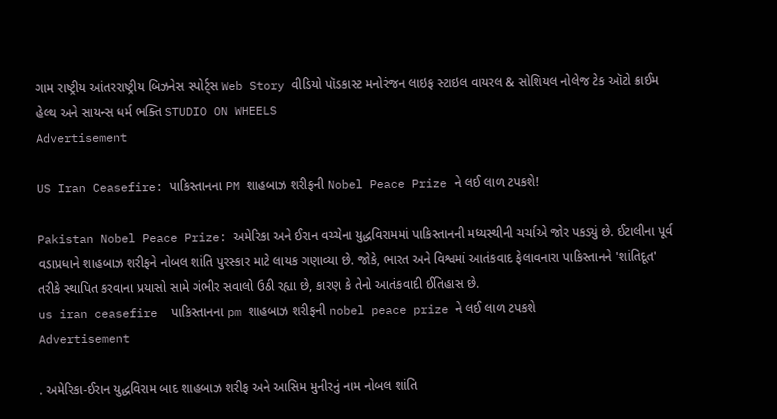ગામ રાષ્ટ્રીય આંતરરાષ્ટ્રીય બિઝનેસ સ્પોર્ટ્સ Web Story વીડિયો પૉડકાસ્ટ મનોરંજન લાઇફ સ્ટાઇલ વાયરલ & સોશિયલ નોલેજ ટેક ઑટો ક્રાઈમ હેલ્થ અને સાયન્સ ધર્મ ભક્તિ STUDIO ON WHEELS
Advertisement

US Iran Ceasefire: પાકિસ્તાનના PM શાહબાઝ શરીફની Nobel Peace Prize ને લઈ લાળ ટપકશે!

Pakistan Nobel Peace Prize: અમેરિકા અને ઈરાન વચ્ચેના યુદ્ધવિરામમાં પાકિસ્તાનની મધ્યસ્થીની ચર્ચાએ જોર પકડ્યું છે. ઈટાલીના પૂર્વ વડાપ્રધાને શાહબાઝ શરીફને નોબલ શાંતિ પુરસ્કાર માટે લાયક ગણાવ્યા છે. જોકે, ભારત અને વિશ્વમાં આતંકવાદ ફેલાવનારા પાકિસ્તાનને 'શાંતિદૂત' તરીકે સ્થાપિત કરવાના પ્રયાસો સામે ગંભીર સવાલો ઉઠી રહ્યા છે, કારણ કે તેનો આતંકવાદી ઈતિહાસ છે.
us iran ceasefire  પાકિસ્તાનના pm શાહબાઝ શરીફની nobel peace prize ને લઈ લાળ ટપકશે
Advertisement

. અમેરિકા-ઈરાન યુદ્ધવિરામ બાદ શાહબાઝ શરીફ અને આસિમ મુનીરનું નામ નોબલ શાંતિ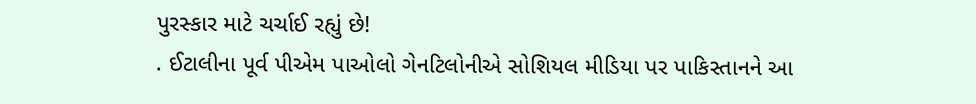પુરસ્કાર માટે ચર્ચાઈ રહ્યું છે!
. ઈટાલીના પૂર્વ પીએમ પાઓલો ગેનટિલોનીએ સોશિયલ મીડિયા પર પાકિસ્તાનને આ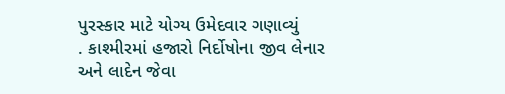પુરસ્કાર માટે યોગ્ય ઉમેદવાર ગણાવ્યું
. કાશ્મીરમાં હજારો નિર્દોષોના જીવ લેનાર અને લાદેન જેવા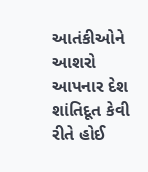આતંકીઓને આશરો આપનાર દેશ શાંતિદૂત કેવી રીતે હોઈ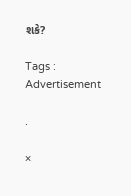શકે?

Tags :
Advertisement

.

×